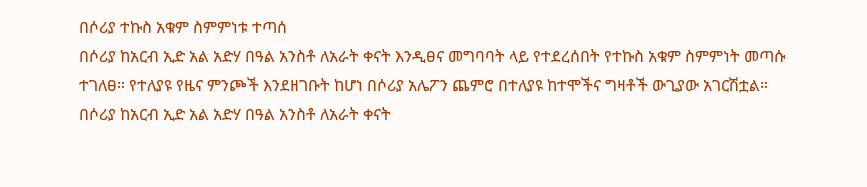በሶሪያ ተኩስ አቁም ስምምነቱ ተጣሰ
በሶሪያ ከአርብ ኢድ አል አድሃ በዓል አንስቶ ለአራት ቀናት እንዲፀና መግባባት ላይ የተደረሰበት የተኩስ አቁም ስምምነት መጣሱ ተገለፀ። የተለያዩ የዜና ምንጮች እንደዘገቡት ከሆነ በሶሪያ አሌፖን ጨምሮ በተለያዩ ከተሞችና ግዛቶች ውጊያው አገርሽቷል።
በሶሪያ ከአርብ ኢድ አል አድሃ በዓል አንስቶ ለአራት ቀናት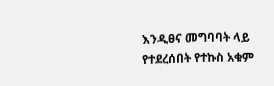እንዲፀና መግባባት ላይ የተደረሰበት የተኩስ አቁም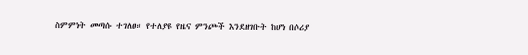ስምምነት መጣሱ ተገለፀ። የተለያዩ የዜና ምንጮች እንደዘገቡት ከሆነ በሶሪያ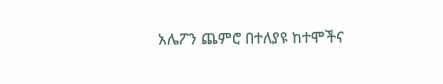አሌፖን ጨምሮ በተለያዩ ከተሞችና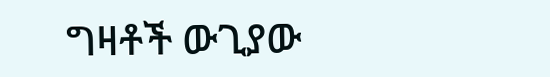ግዛቶች ውጊያው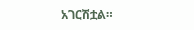አገርሽቷል።